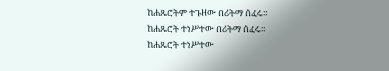ከሐጼሮትም ተጉዘው በሪትማ ሰፈሩ።
ከሐጼሮት ተነሥተው በሪትማ ሰፈሩ።
ከሐጼሮት ተነሥተው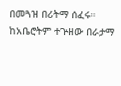በመጓዝ በሪትማ ሰፈሩ።
ከአቤሮትም ተጕዘው በራታማ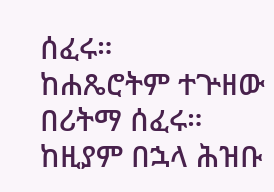ሰፈሩ።
ከሐጼሮትም ተጕዘው በሪትማ ሰፈሩ።
ከዚያም በኋላ ሕዝቡ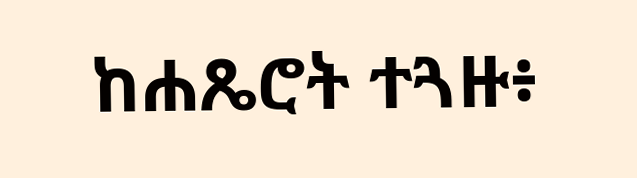ከሐጼሮት ተጓዙ፥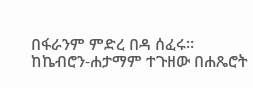በፋራንም ምድረ በዳ ሰፈሩ።
ከኬብሮን-ሐታማም ተጉዘው በሐጼሮት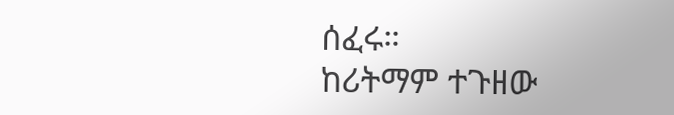ሰፈሩ።
ከሪትማም ተጉዘው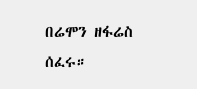በሬሞን ዘፋሬስ ሰፈሩ።